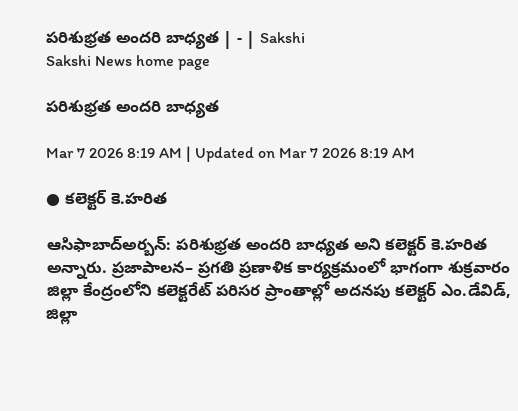పరిశుభ్రత అందరి బాధ్యత | - | Sakshi
Sakshi News home page

పరిశుభ్రత అందరి బాధ్యత

Mar 7 2026 8:19 AM | Updated on Mar 7 2026 8:19 AM

● కలెక్టర్‌ కె.హరిత

ఆసిఫాబాద్‌అర్బన్‌: పరిశుభ్రత అందరి బాధ్యత అని కలెక్టర్‌ కె.హరిత అన్నారు. ప్రజాపాలన– ప్రగతి ప్రణాళిక కార్యక్రమంలో భాగంగా శుక్రవారం జిల్లా కేంద్రంలోని కలెక్టరేట్‌ పరిసర ప్రాంతాల్లో అదనపు కలెక్టర్‌ ఎం.డేవిడ్‌, జిల్లా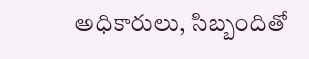అధికారులు, సిబ్బందితో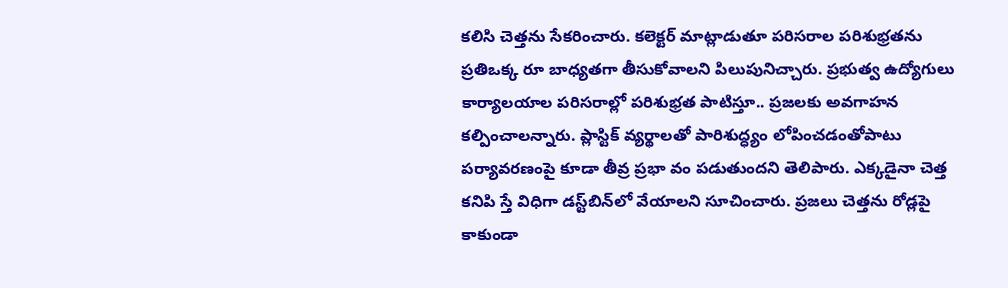కలిసి చెత్తను సేకరించారు. కలెక్టర్‌ మాట్లాడుతూ పరిసరాల పరిశుభ్రతను ప్రతిఒక్క రూ బాధ్యతగా తీసుకోవాలని పిలుపునిచ్చారు. ప్రభుత్వ ఉద్యోగులు కార్యాలయాల పరిసరాల్లో పరిశుభ్రత పాటిస్తూ.. ప్రజలకు అవగాహన కల్పించాలన్నారు. ప్లాస్టిక్‌ వ్యర్థాలతో పారిశుద్ధ్యం లోపించడంతోపాటు పర్యావరణంపై కూడా తీవ్ర ప్రభా వం పడుతుందని తెలిపారు. ఎక్కడైనా చెత్త కనిపి స్తే విధిగా డస్ట్‌బిన్‌లో వేయాలని సూచించారు. ప్రజలు చెత్తను రోడ్లపై కాకుండా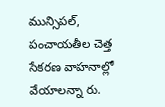మున్సిపల్‌, పంచాయతీల చెత్త సేకరణ వాహనాల్లో వేయాలన్నా రు.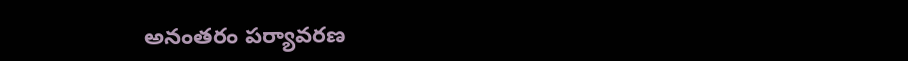అనంతరం పర్యావరణ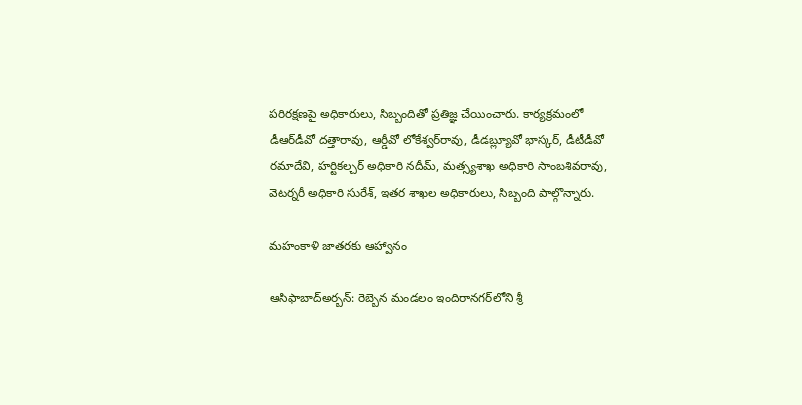పరిరక్షణపై అధికారులు, సిబ్బందితో ప్రతిజ్ఞ చేయించారు. కార్యక్రమంలో డీఆర్‌డీవో దత్తారావు, ఆర్డీవో లోకేశ్వర్‌రావు, డీడబ్ల్యూవో భాస్కర్‌, డీటీడీవో రమాదేవి, హర్టికల్చర్‌ అధికారి నదీమ్‌, మత్స్యశాఖ అధికారి సాంబశివరావు, వెటర్నరీ అధికారి సురేశ్‌, ఇతర శాఖల అధికారులు, సిబ్బంది పాల్గొన్నారు.

మహంకాళి జాతరకు ఆహ్వానం

ఆసిఫాబాద్‌అర్బన్‌: రెబ్బెన మండలం ఇందిరానగర్‌లోని శ్రీ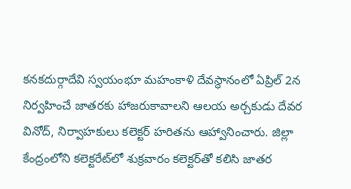కనకదుర్గాదేవి స్వయంభూ మహంకాళి దేవస్థానంలో ఏప్రిల్‌ 2న నిర్వహించే జాతరకు హాజరుకావాలని ఆలయ అర్చకుడు దేవర వినోద్‌, నిర్వాహకులు కలెక్టర్‌ హరితను ఆహ్వానించారు. జిల్లా కేంద్రంలోని కలెక్టరేట్‌లో శుక్రవారం కలెక్టర్‌తో కలిసి జాతర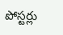పోస్టర్లు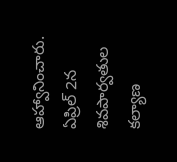ఆహ్వానించారు. ఏప్రిల్‌ 2న శివపార్వతుల కల్యాణ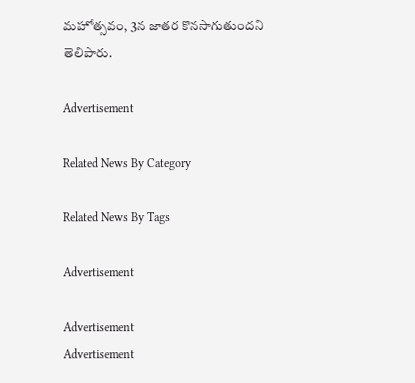మహోత్సవం, 3న జాతర కొనసాగుతుందని తెలిపారు.

Advertisement

Related News By Category

Related News By Tags

Advertisement

Advertisement
Advertisement